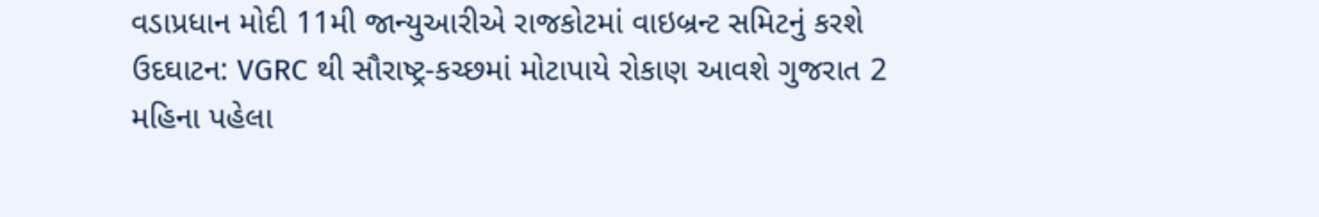વડાપ્રધાન મોદી 11મી જાન્યુઆરીએ રાજકોટમાં વાઇબ્રન્ટ સમિટનું કરશે ઉદઘાટન: VGRC થી સૌરાષ્ટ્ર-કચ્છમાં મોટાપાયે રોકાણ આવશે ગુજરાત 2 મહિના પહેલા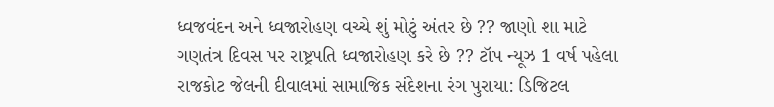ધ્વજવંદન અને ધ્વજારોહણ વચ્ચે શું મોટું અંતર છે ?? જાણો શા માટે ગણતંત્ર દિવસ પર રાષ્ટ્રપતિ ધ્વજારોહણ કરે છે ?? ટૉપ ન્યૂઝ 1 વર્ષ પહેલા
રાજકોટ જેલની દીવાલમાં સામાજિક સંદેશના રંગ પુરાયા: ડિજિટલ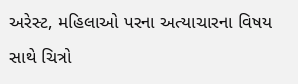અરેસ્ટ, મહિલાઓ પરના અત્યાચારના વિષય સાથે ચિત્રો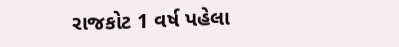રાજકોટ 1 વર્ષ પહેલા